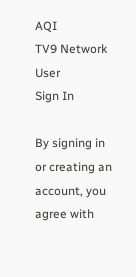AQI
TV9 Network
User
Sign In

By signing in or creating an account, you agree with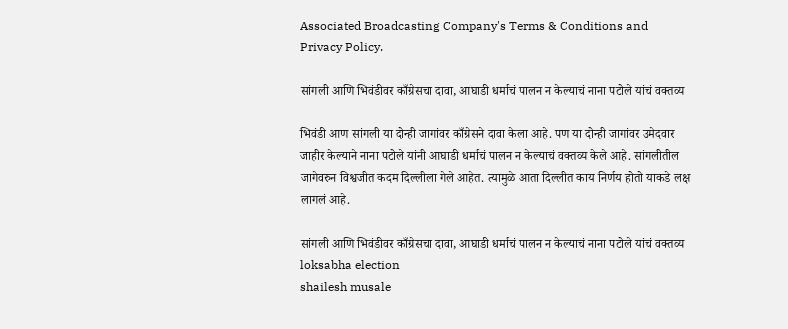Associated Broadcasting Company's Terms & Conditions and Privacy Policy.

सांगली आणि भिवंडीवर काँग्रेसचा दावा, आघाडी धर्माचं पालन न केल्याचं नाना पटोले यांचं वक्तव्य

भिवंडी आण सांगली या दोन्ही जागांवर काँग्रेसने दावा केला आहे. पण या दोन्ही जागांवर उमेदवार जाहीर केल्याने नाना पटोले यांनी आघाडी धर्माचं पालन न केल्याचं वक्तव्य केले आहे. सांगलीतील जागेवरुन विश्वजीत कदम दिल्लीला गेले आहेत. त्यामुळे आता दिल्लीत काय निर्णय होतो याकडे लक्ष लागलं आहे.

सांगली आणि भिवंडीवर काँग्रेसचा दावा, आघाडी धर्माचं पालन न केल्याचं नाना पटोले यांचं वक्तव्य
loksabha election
shailesh musale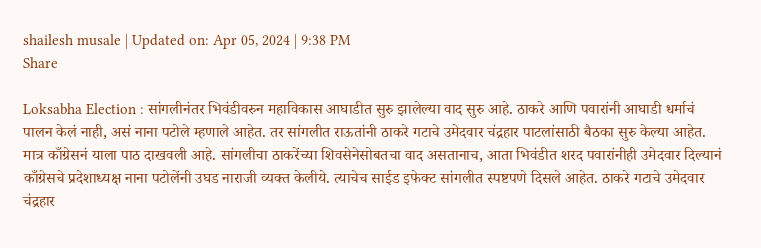shailesh musale | Updated on: Apr 05, 2024 | 9:38 PM
Share

Loksabha Election : सांगलीनंतर भिवंडीवरुन महाविकास आघाडीत सुरु झालेल्या वाद सुरु आहे. ठाकरे आणि पवारांनी आघाडी धर्माचं पालन केलं नाही, असं नाना पटोले म्हणाले आहेत. तर सांगलीत राऊतांनी ठाकरे गटाचे उमेदवार चंद्रहार पाटलांसाठी बैठका सुरु केल्या आहेत. मात्र काँग्रेसनं याला पाठ दाखवली आहे. सांगलीचा ठाकरेंच्या शिवसेनेसोबतचा वाद असतानाच, आता भिवंडीत शरद पवारांनीही उमेदवार दिल्यानं काँग्रेसचे प्रदेशाध्यक्ष नाना पटोलेंनी उघड नाराजी व्यक्त केलीये. त्याचेच साईड इफेक्ट सांगलीत स्पष्टपणे दिसले आहेत. ठाकरे गटाचे उमेदवार चंद्रहार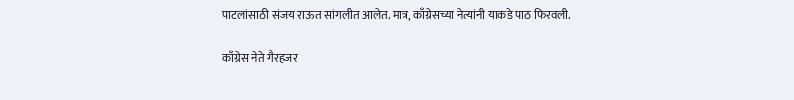पाटलांसाठी संजय राऊत सांगलीत आलेत. मात्र, काँग्रेसच्या नेत्यांनी याकडे पाठ फिरवली.

काँग्रेस नेते गैरहजर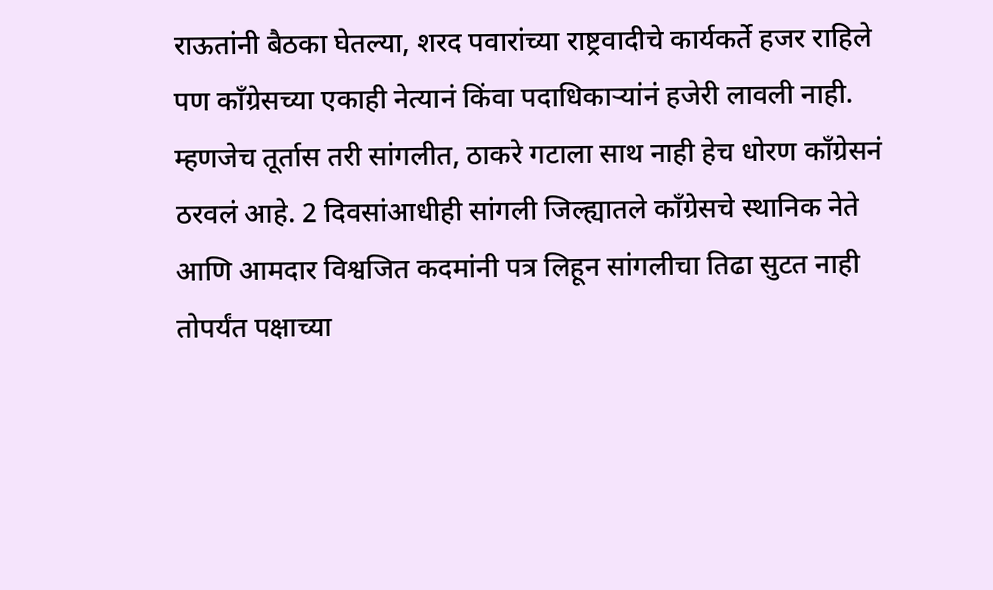राऊतांनी बैठका घेतल्या, शरद पवारांच्या राष्ट्रवादीचे कार्यकर्ते हजर राहिले पण काँग्रेसच्या एकाही नेत्यानं किंवा पदाधिकाऱ्यांनं हजेरी लावली नाही. म्हणजेच तूर्तास तरी सांगलीत, ठाकरे गटाला साथ नाही हेच धोरण काँग्रेसनं ठरवलं आहे. 2 दिवसांआधीही सांगली जिल्ह्यातले काँग्रेसचे स्थानिक नेते आणि आमदार विश्वजित कदमांनी पत्र लिहून सांगलीचा तिढा सुटत नाही तोपर्यंत पक्षाच्या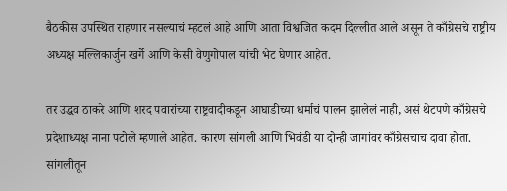बैठकीस उपस्थित राहणार नसल्याचं म्हटलं आहे आणि आता विश्वजित कदम दिल्लीत आले असून ते काँग्रेसचे राष्ट्रीय अध्यक्ष मल्लिकार्जुन खर्गे आणि केसी वेणुगोपाल यांची भेट घेणार आहेत.

तर उद्धव ठाकरे आणि शरद पवारांच्या राष्ट्रवादीकडून आघाडीच्या धर्माचं पालन झालेलं नाही, असं थेटपणे काँग्रेसचे प्रदेशाध्यक्ष नाना पटोले म्हणाले आहेत. कारण सांगली आणि भिवंडी या दोन्ही जागांवर काँग्रेसचाच दावा होता. सांगलीतून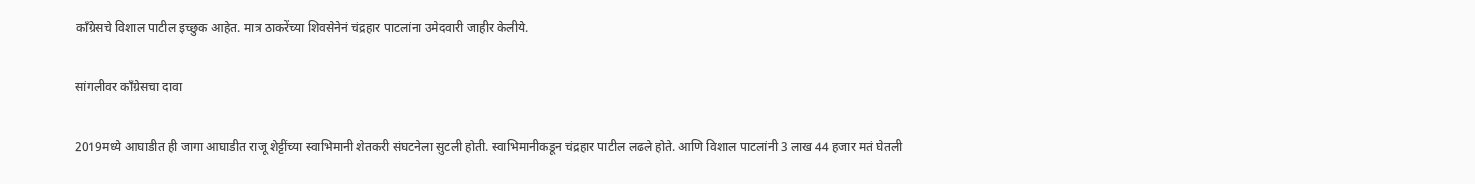काँग्रेसचे विशाल पाटील इच्छुक आहेत. मात्र ठाकरेंच्या शिवसेनेनं चंद्रहार पाटलांना उमेदवारी जाहीर केलीये.

सांगलीवर काँग्रेसचा दावा

2019मध्ये आघाडीत ही जागा आघाडीत राजू शेट्टींच्या स्वाभिमानी शेतकरी संघटनेला सुटली होती. स्वाभिमानीकडून चंद्रहार पाटील लढले होते. आणि विशाल पाटलांनी 3 लाख 44 हजार मतं घेतली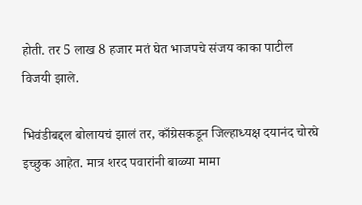होती. तर 5 लाख 8 हजार मतं घेत भाजपचे संजय काका पाटील विजयी झाले.

भिवंडीबद्दल बोलायचं झालं तर, काँग्रेसकडून जिल्हाध्यक्ष दयानंद चोरघे इच्छुक आहेत. मात्र शरद पवारांनी बाळ्या मामा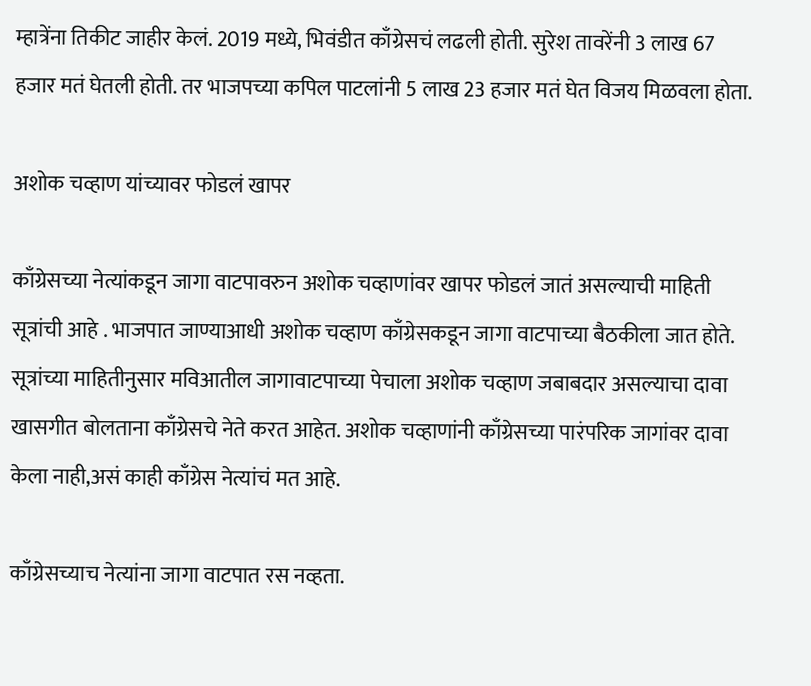म्हात्रेंना तिकीट जाहीर केलं. 2019 मध्ये, भिवंडीत काँग्रेसचं लढली होती. सुरेश तावरेंनी 3 लाख 67 हजार मतं घेतली होती. तर भाजपच्या कपिल पाटलांनी 5 लाख 23 हजार मतं घेत विजय मिळवला होता.

अशोक चव्हाण यांच्यावर फोडलं खापर

काँग्रेसच्या नेत्यांकडून जागा वाटपावरुन अशोक चव्हाणांवर खापर फोडलं जातं असल्याची माहिती सूत्रांची आहे . भाजपात जाण्याआधी अशोक चव्हाण काँग्रेसकडून जागा वाटपाच्या बैठकीला जात होते. सूत्रांच्या माहितीनुसार मविआतील जागावाटपाच्या पेचाला अशोक चव्हाण जबाबदार असल्याचा दावा खासगीत बोलताना काँग्रेसचे नेते करत आहेत. अशोक चव्हाणांनी काँग्रेसच्या पारंपरिक जागांवर दावा केला नाही,असं काही काँग्रेस नेत्यांचं मत आहे.

काँग्रेसच्याच नेत्यांना जागा वाटपात रस नव्हता.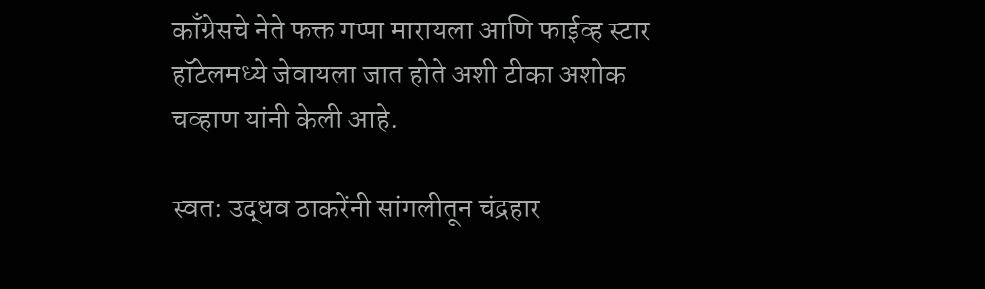काँग्रेसचे नेते फक्त गप्पा मारायला आणि फाईव्ह स्टार हॉटेलमध्ये जेवायला जात होते अशी टीका अशोक चव्हाण यांनी केली आहे.

स्वत: उद्धव ठाकरेंनी सांगलीतून चंद्रहार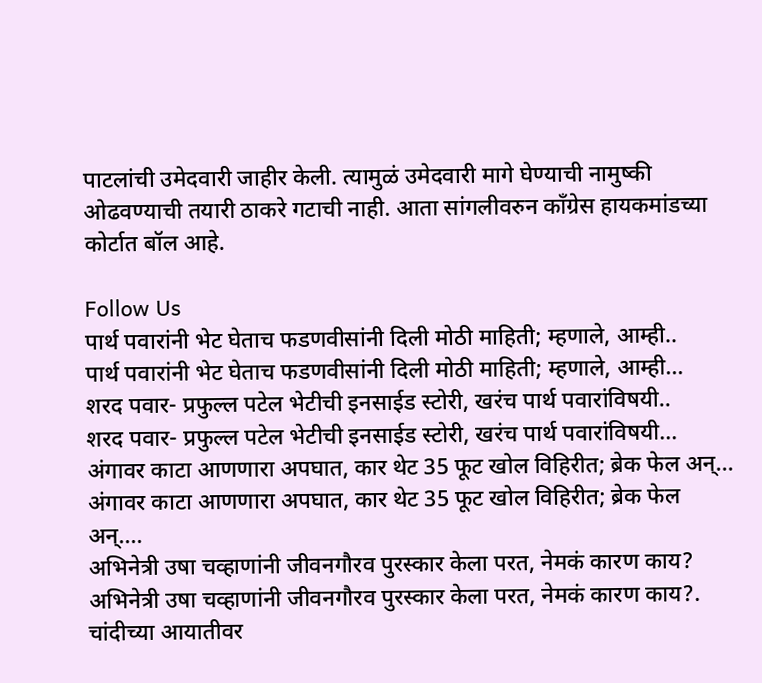पाटलांची उमेदवारी जाहीर केली. त्यामुळं उमेदवारी मागे घेण्याची नामुष्की ओढवण्याची तयारी ठाकरे गटाची नाही. आता सांगलीवरुन काँग्रेस हायकमांडच्या कोर्टात बॉल आहे.

Follow Us
पार्थ पवारांनी भेट घेताच फडणवीसांनी दिली मोठी माहिती; म्हणाले, आम्ही..
पार्थ पवारांनी भेट घेताच फडणवीसांनी दिली मोठी माहिती; म्हणाले, आम्ही...
शरद पवार- प्रफुल्ल पटेल भेटीची इनसाईड स्टोरी, खरंच पार्थ पवारांविषयी..
शरद पवार- प्रफुल्ल पटेल भेटीची इनसाईड स्टोरी, खरंच पार्थ पवारांविषयी...
अंगावर काटा आणणारा अपघात, कार थेट 35 फूट खोल विहिरीत; ब्रेक फेल अन्...
अंगावर काटा आणणारा अपघात, कार थेट 35 फूट खोल विहिरीत; ब्रेक फेल अन्....
अभिनेत्री उषा चव्हाणांनी जीवनगौरव पुरस्कार केला परत, नेमकं कारण काय?
अभिनेत्री उषा चव्हाणांनी जीवनगौरव पुरस्कार केला परत, नेमकं कारण काय?.
चांदीच्या आयातीवर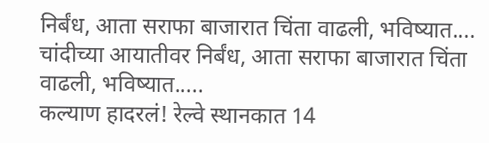निर्बंध, आता सराफा बाजारात चिंता वाढली, भविष्यात....
चांदीच्या आयातीवर निर्बंध, आता सराफा बाजारात चिंता वाढली, भविष्यात.....
कल्याण हादरलं! रेल्वे स्थानकात 14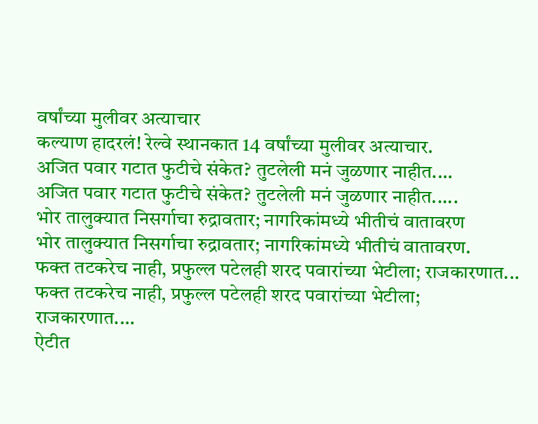वर्षांच्या मुलीवर अत्याचार
कल्याण हादरलं! रेल्वे स्थानकात 14 वर्षांच्या मुलीवर अत्याचार.
अजित पवार गटात फुटीचे संकेत? तुटलेली मनं जुळणार नाहीत....
अजित पवार गटात फुटीचे संकेत? तुटलेली मनं जुळणार नाहीत.....
भोर तालुक्यात निसर्गाचा रुद्रावतार; नागरिकांमध्ये भीतीचं वातावरण
भोर तालुक्यात निसर्गाचा रुद्रावतार; नागरिकांमध्ये भीतीचं वातावरण.
फक्त तटकरेच नाही, प्रफुल्ल पटेलही शरद पवारांच्या भेटीला; राजकारणात...
फक्त तटकरेच नाही, प्रफुल्ल पटेलही शरद पवारांच्या भेटीला; राजकारणात....
ऐटीत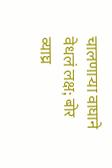चालणाऱ्या वाघाने वेधलं लक्ष; बोर व्याघ्र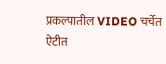प्रकल्पातील VIDEO चर्चेत
ऐटीत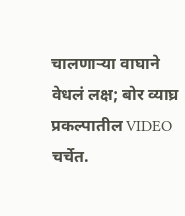चालणाऱ्या वाघाने वेधलं लक्ष; बोर व्याघ्र प्रकल्पातील VIDEO चर्चेत.